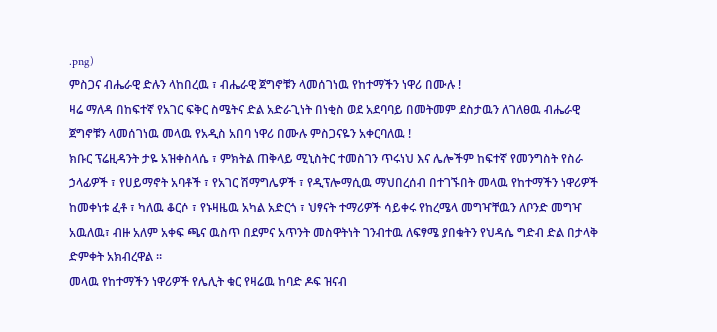.png)
ምስጋና ብሔራዊ ድሉን ላከበረዉ ፣ ብሔራዊ ጀግኖቹን ላመሰገነዉ የከተማችን ነዋሪ በሙሉ !
ዛሬ ማለዳ በከፍተኛ የአገር ፍቅር ስሜትና ድል አድራጊነት በነቂስ ወደ አደባባይ በመትመም ደስታዉን ለገለፀዉ ብሔራዊ ጀግኖቹን ላመሰገነዉ መላዉ የአዲስ አበባ ነዋሪ በሙሉ ምስጋናዬን አቀርባለዉ !
ክቡር ፕሬዚዳንት ታዬ አዝቀስላሴ ፣ ምክትል ጠቅላይ ሚኒስትር ተመስገን ጥሩነህ እና ሌሎችም ከፍተኛ የመንግስት የስራ ኃላፊዎች ፣ የሀይማኖት አባቶች ፣ የአገር ሽማግሌዎች ፣ የዲፕሎማሲዉ ማህበረሰብ በተገኙበት መላዉ የከተማችን ነዋሪዎች ከመቀነቱ ፈቶ ፣ ካለዉ ቆርሶ ፣ የኑዛዜዉ አካል አድርጎ ፣ ህፃናት ተማሪዎች ሳይቀሩ የከረሜላ መግዣቸዉን ለቦንድ መግዣ አዉለዉ፣ ብዙ አለም አቀፍ ጫና ዉስጥ በደምና አጥንት መስዋትነት ገንብተዉ ለፍፃሜ ያበቁትን የህዳሴ ግድብ ድል በታላቅ ድምቀት አክብረዋል ።
መላዉ የከተማችን ነዋሪዎች የሌሊት ቁር የዛሬዉ ከባድ ዶፍ ዝናብ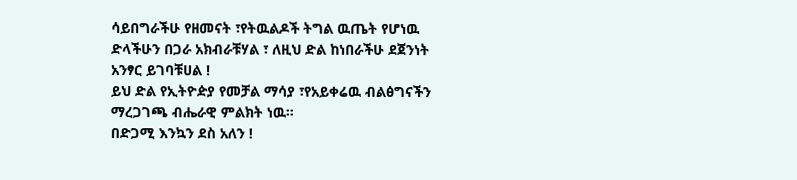ሳይበግራችሁ የዘመናት ፣የትዉልዶች ትግል ዉጤት የሆነዉ ድላችሁን በጋራ አክብራቹሃል ፣ ለዚህ ድል ከነበራችሁ ደጀንነት አንፃር ይገባቹሀል !
ይህ ድል የኢትዮዽያ የመቻል ማሳያ ፣የአይቀሬዉ ብልፅግናችን ማረጋገጫ ብሔራዊ ምልክት ነዉ።
በድጋሚ እንኳን ደስ አለን !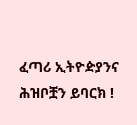ፈጣሪ ኢትዮዽያንና ሕዝቦቿን ይባርክ !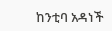ከንቲባ አዳነች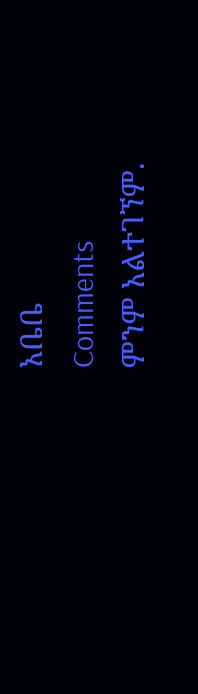አቤቤ
Comments
ምንም አልተገኘም.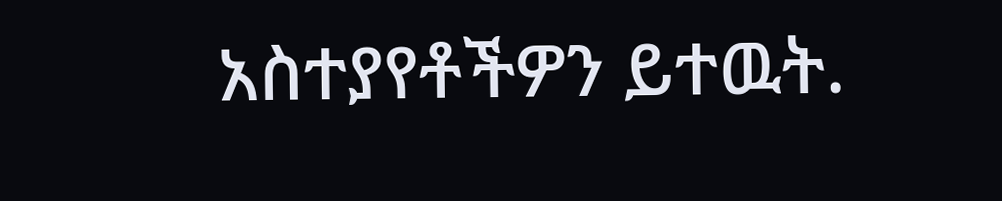አስተያየቶችዎን ይተዉት.